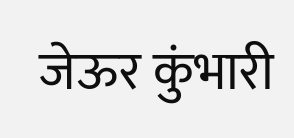जेऊर कुंभारी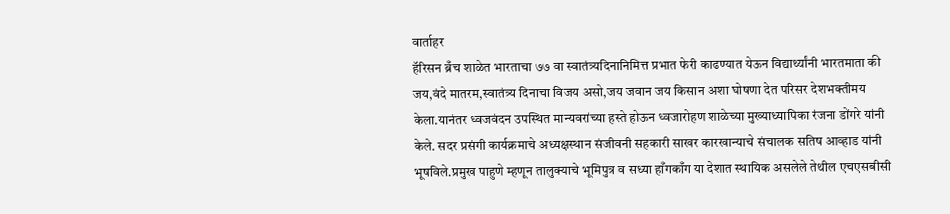वार्ताहर
हॅरिसन ब्रँच शाळेत भारताचा ७७ वा स्वातंत्र्यदिनानिमित्त प्रभात फेरी काढण्यात येऊन विद्यार्थ्यांनी भारतमाता की जय,वंदे मातरम,स्वातंत्र्य दिनाचा विजय असो,जय जवान जय किसान अशा घोषणा देत परिसर देशभक्तीमय केला.यानंतर ध्वजवंदन उपस्थित मान्यवरांच्या हस्ते होऊन ध्वजारोहण शाळेच्या मुख्याध्यापिका रंजना डोंगरे यांनी केले. सदर प्रसंगी कार्यक्रमाचे अध्यक्षस्थान संजीवनी सहकारी साखर कारखान्याचे संचालक सतिष आव्हाड यांनी भूषविले.प्रमुख पाहुणे म्हणून तालुक्याचे भूमिपुत्र व सध्या हाँगकाँग या देशात स्थायिक असलेले तेथील एचएसबीसी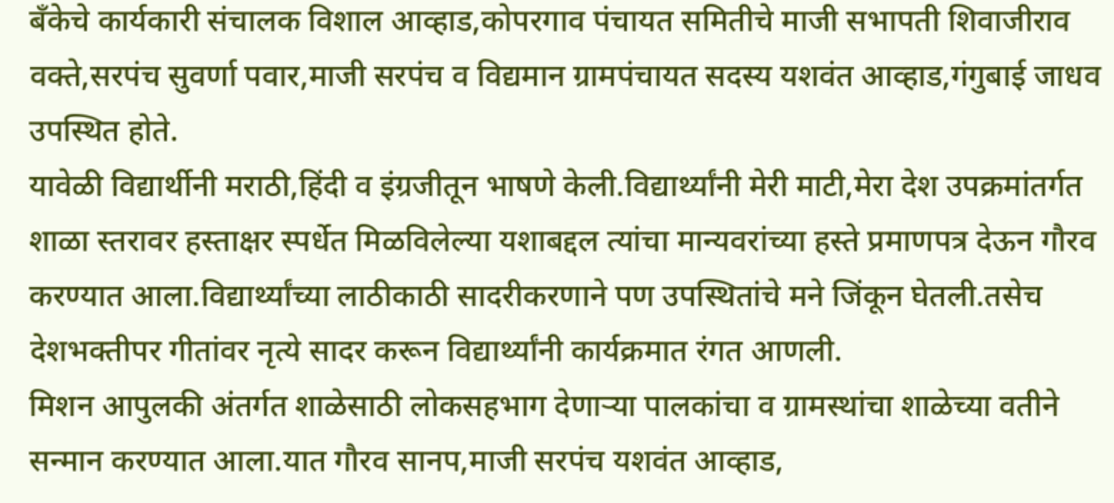बँकेचे कार्यकारी संचालक विशाल आव्हाड,कोपरगाव पंचायत समितीचे माजी सभापती शिवाजीराव वक्ते,सरपंच सुवर्णा पवार,माजी सरपंच व विद्यमान ग्रामपंचायत सदस्य यशवंत आव्हाड,गंगुबाई जाधव उपस्थित होते.
यावेळी विद्यार्थीनी मराठी,हिंदी व इंग्रजीतून भाषणे केली.विद्यार्थ्यांनी मेरी माटी,मेरा देश उपक्रमांतर्गत शाळा स्तरावर हस्ताक्षर स्पर्धेत मिळविलेल्या यशाबद्दल त्यांचा मान्यवरांच्या हस्ते प्रमाणपत्र देऊन गौरव करण्यात आला.विद्यार्थ्यांच्या लाठीकाठी सादरीकरणाने पण उपस्थितांचे मने जिंकून घेतली.तसेच देशभक्तीपर गीतांवर नृत्ये सादर करून विद्यार्थ्यांनी कार्यक्रमात रंगत आणली.
मिशन आपुलकी अंतर्गत शाळेसाठी लोकसहभाग देणाऱ्या पालकांचा व ग्रामस्थांचा शाळेच्या वतीने सन्मान करण्यात आला.यात गौरव सानप,माजी सरपंच यशवंत आव्हाड,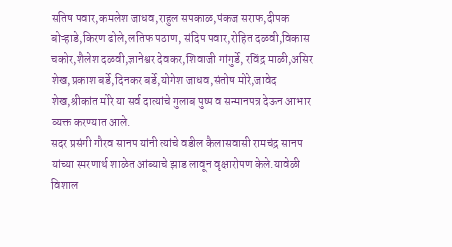सतिष पवार,कमलेश जाधव,राहुल सपकाळ,पंकज सराफ,दीपक बोऱ्हाडे,किरण ढोले,लतिफ पठाण, संदिप पवार,रोहित दळवी,विकास चकोर,शैलेश दळवी,ज्ञानेश्वर देवकर,शिवाजी गांगुर्डे, रविंद्र माळी,असिर शेख,प्रकाश बर्डे,दिनकर बर्डे,योगेश जाधव,संतोष मोरे,जावेद शेख,श्रीकांत मोरे या सर्व दात्यांचे गुलाब पुष्प व सन्मानपत्र देऊन आभार व्यक्त करण्यात आले.
सदर प्रसंगी गौरव सानप यांनी त्यांचे वडील कैलासवासी रामचंद्र सानप यांच्या स्मरणार्थ शाळेत आंब्याचे झाड लावून वृक्षारोपण केले.यावेळी विशाल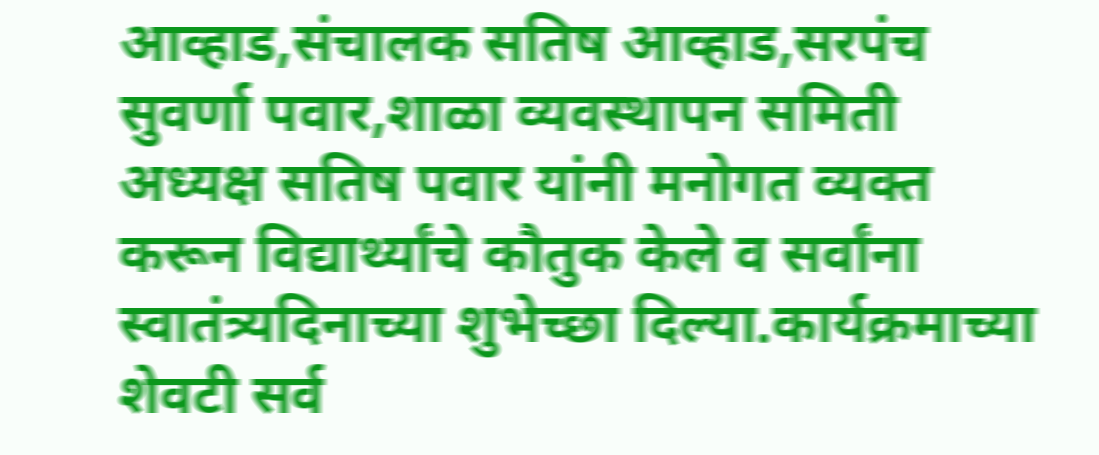आव्हाड,संचालक सतिष आव्हाड,सरपंच सुवर्णा पवार,शाळा व्यवस्थापन समिती अध्यक्ष सतिष पवार यांनी मनोगत व्यक्त करून विद्यार्थ्यांचे कौतुक केले व सर्वांना स्वातंत्र्यदिनाच्या शुभेच्छा दिल्या.कार्यक्रमाच्या शेवटी सर्व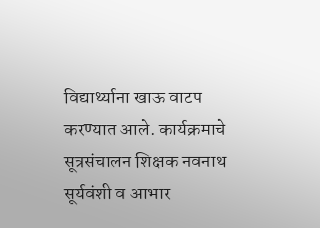विद्यार्थ्याना खाऊ वाटप करण्यात आले. कार्यक्रमाचे सूत्रसंचालन शिक्षक नवनाथ सूर्यवंशी व आभार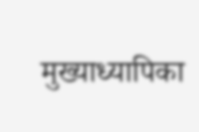मुख्याध्यापिका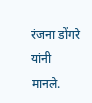रंजना डोंगरे यांनी मानले.